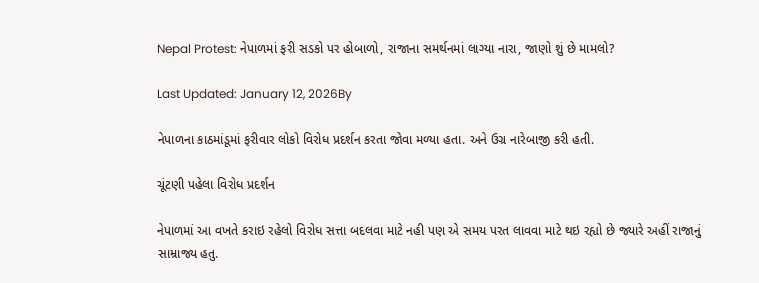Nepal Protest: નેપાળમાં ફરી સડકો પર હોબાળો, રાજાના સમર્થનમાં લાગ્યા નારા, જાણો શું છે મામલો?

Last Updated: January 12, 2026By

નેપાળના કાઠમાંડૂમાં ફરીવાર લોકો વિરોધ પ્રદર્શન કરતા જોવા મળ્યા હતા. અને ઉગ્ર નારેબાજી કરી હતી.

ચૂંટણી પહેલા વિરોધ પ્રદર્શન

નેપાળમાં આ વખતે કરાઇ રહેલો વિરોધ સત્તા બદલવા માટે નહી પણ એ સમય પરત લાવવા માટે થઇ રહ્યો છે જ્યારે અહીં રાજાનું સામ્રાજ્ય હતુ.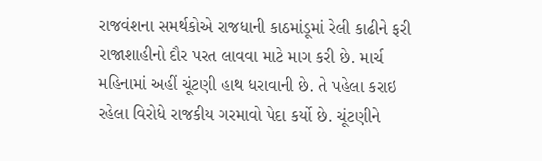રાજવંશના સમર્થકોએ રાજધાની કાઠમાંડૂમાં રેલી કાઢીને ફરી રાજાશાહીનો દૌર પરત લાવવા માટે માગ કરી છે. માર્ચ મહિનામાં અહીં ચૂંટણી હાથ ધરાવાની છે. તે પહેલા કરાઇ રહેલા વિરોધે રાજકીય ગરમાવો પેદા કર્યો છે. ચૂંટણીને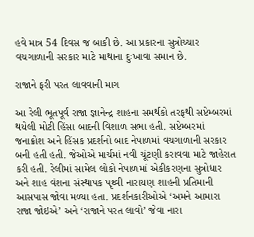હવે માત્ર 54 દિવસ જ બાકી છે. આ પ્રકારના સુત્રોચ્ચાર વચગાળાની સરકાર માટે માથાના દુઃખાવા સમાન છે.

રાજાને ફરી પરત લાવવાની માગ

આ રેલી ભૂતપૂર્વ રાજા જ્ઞાનેન્દ્ર શાહના સમર્થકો તરફથી સપ્ટેમ્બરમાં થયેલી મોટી હિંસા બાદની વિશાળ સભા હતી. સપ્ટેમ્બરમાં જનાક્રોશ અને હિંસક પ્રદર્શનો બાદ નેપાળમાં વચગાળાની સરકાર બની હતી હતી. જેઓએ માર્ચમાં નવી ચૂંટણી કરાવવા માટે જાહેરાત કરી હતી. રેલીમાં સામેલ લોકો નેપાળમાં એકીકરણના સુત્રોધાર અને શાહ વંશના સંસ્થાપક પૃથ્વી નારાયણ શાહની પ્રતિમાની આસપાસ જોવા મળ્યા હતા. પ્રદર્શનકારીઓએ ‘અમને આમારા રાજા જોઇએ’ અને ‘રાજાને પરત લાવો’ જેવા નારા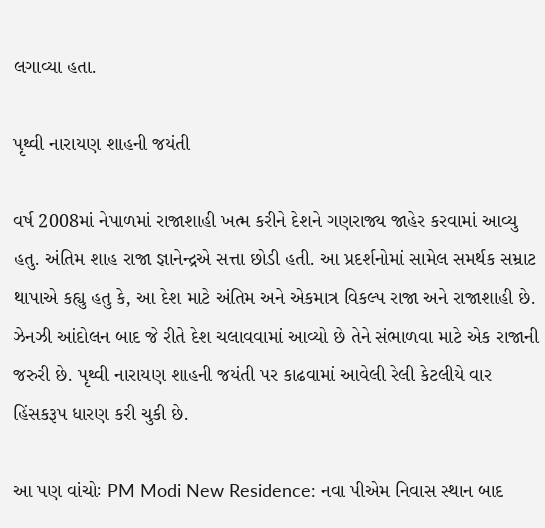લગાવ્યા હતા.

પૃથ્વી નારાયણ શાહની જયંતી

વર્ષ 2008માં નેપાળમાં રાજાશાહી ખત્મ કરીને દેશને ગણરાજ્ય જાહેર કરવામાં આવ્યુ હતુ. અંતિમ શાહ રાજા જ્ઞાનેન્દ્રએ સત્તા છોડી હતી. આ પ્રદર્શનોમાં સામેલ સમર્થક સમ્રાટ થાપાએ કહ્યુ હતુ કે, આ દેશ માટે અંતિમ અને એકમાત્ર વિકલ્પ રાજા અને રાજાશાહી છે. ઝેનઝી આંદોલન બાદ જે રીતે દેશ ચલાવવામાં આવ્યો છે તેને સંભાળવા માટે એક રાજાની જરુરી છે. પૃથ્વી નારાયણ શાહની જયંતી પર કાઢવામાં આવેલી રેલી કેટલીયે વાર હિંસકરૂપ ધારણ કરી ચુકી છે.

આ પણ વાંચોઃ PM Modi New Residence: નવા પીએમ નિવાસ સ્થાન બાદ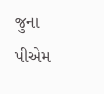જુના પીએમ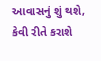આવાસનું શું થશે, કેવી રીતે કરાશે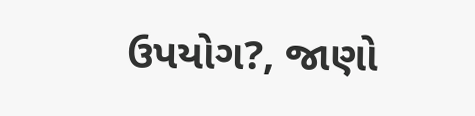ઉપયોગ?, જાણો